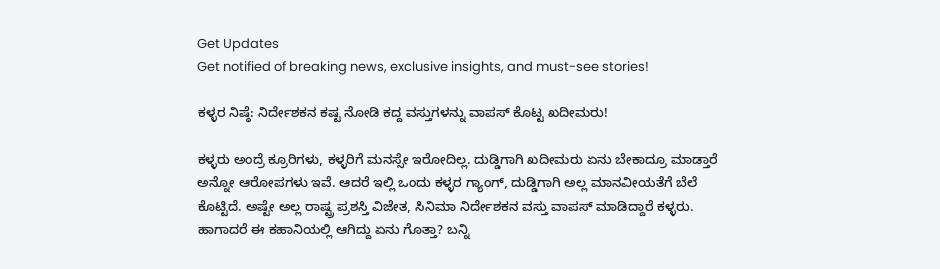Get Updates
Get notified of breaking news, exclusive insights, and must-see stories!

ಕಳ್ಳರ ನಿಷ್ಠೆ: ನಿರ್ದೇಶಕನ ಕಷ್ಟ ನೋಡಿ ಕದ್ದ ವಸ್ತುಗಳನ್ನು ವಾಪಸ್ ಕೊಟ್ಟ ಖದೀಮರು!

ಕಳ್ಳರು ಅಂದ್ರೆ ಕ್ರೂರಿಗಳು, ಕಳ್ಳರಿಗೆ ಮನಸ್ಸೇ ಇರೋದಿಲ್ಲ. ದುಡ್ಡಿಗಾಗಿ ಖದೀಮರು ಏನು ಬೇಕಾದ್ರೂ ಮಾಡ್ತಾರೆ ಅನ್ನೋ ಆರೋಪಗಳು ಇವೆ. ಆದರೆ ಇಲ್ಲಿ ಒಂದು ಕಳ್ಳರ ಗ್ಯಾಂಗ್, ದುಡ್ಡಿಗಾಗಿ ಅಲ್ಲ ಮಾನವೀಯತೆಗೆ ಬೆಲೆ ಕೊಟ್ಟಿದೆ. ಅಷ್ಟೇ ಅಲ್ಲ ರಾಷ್ಟ್ರ ಪ್ರಶಸ್ತಿ ವಿಜೇತ, ಸಿನಿಮಾ ನಿರ್ದೇಶಕನ ವಸ್ತು ವಾಪಸ್ ಮಾಡಿದ್ದಾರೆ ಕಳ್ಳರು. ಹಾಗಾದರೆ ಈ ಕಹಾನಿಯಲ್ಲಿ ಆಗಿದ್ದು ಏನು ಗೊತ್ತಾ? ಬನ್ನಿ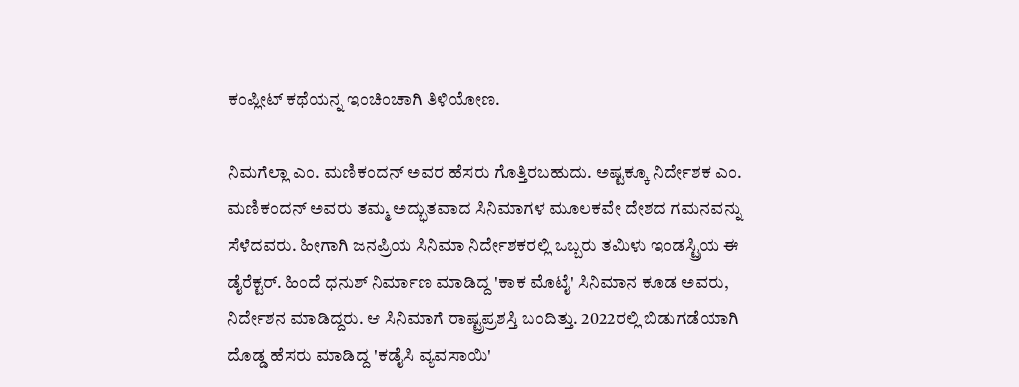ಕಂಪ್ಲೀಟ್ ಕಥೆಯನ್ನ ಇಂಚಿಂಚಾಗಿ ತಿಳಿಯೋಣ.

ನಿಮಗೆಲ್ಲಾ ಎಂ. ಮಣಿಕಂದನ್ ಅವರ ಹೆಸರು ಗೊತ್ತಿರಬಹುದು. ಅಷ್ಟಕ್ಕೂ ನಿರ್ದೇಶಕ ಎಂ. ಮಣಿಕಂದನ್ ಅವರು ತಮ್ಮ ಅದ್ಭುತವಾದ ಸಿನಿಮಾಗಳ ಮೂಲಕವೇ ದೇಶದ ಗಮನವನ್ನು ಸೆಳೆದವರು. ಹೀಗಾಗಿ ಜನಪ್ರಿಯ ಸಿನಿಮಾ ನಿರ್ದೇಶಕರಲ್ಲಿ ಒಬ್ಬರು ತಮಿಳು ಇಂಡಸ್ಟ್ರಿಯ ಈ ಡೈರೆಕ್ಟರ್. ಹಿಂದೆ ಧನುಶ್ ನಿರ್ಮಾಣ ಮಾಡಿದ್ದ 'ಕಾಕ ಮೊಟೈ' ಸಿನಿಮಾನ ಕೂಡ ಅವರು, ನಿರ್ದೇಶನ ಮಾಡಿದ್ದರು. ಆ ಸಿನಿಮಾಗೆ ರಾಷ್ಟ್ರಪ್ರಶಸ್ತಿ ಬಂದಿತ್ತು. 2022ರಲ್ಲಿ ಬಿಡುಗಡೆಯಾಗಿ ದೊಡ್ಡ ಹೆಸರು ಮಾಡಿದ್ದ 'ಕಡೈಸಿ ವ್ಯವಸಾಯಿ'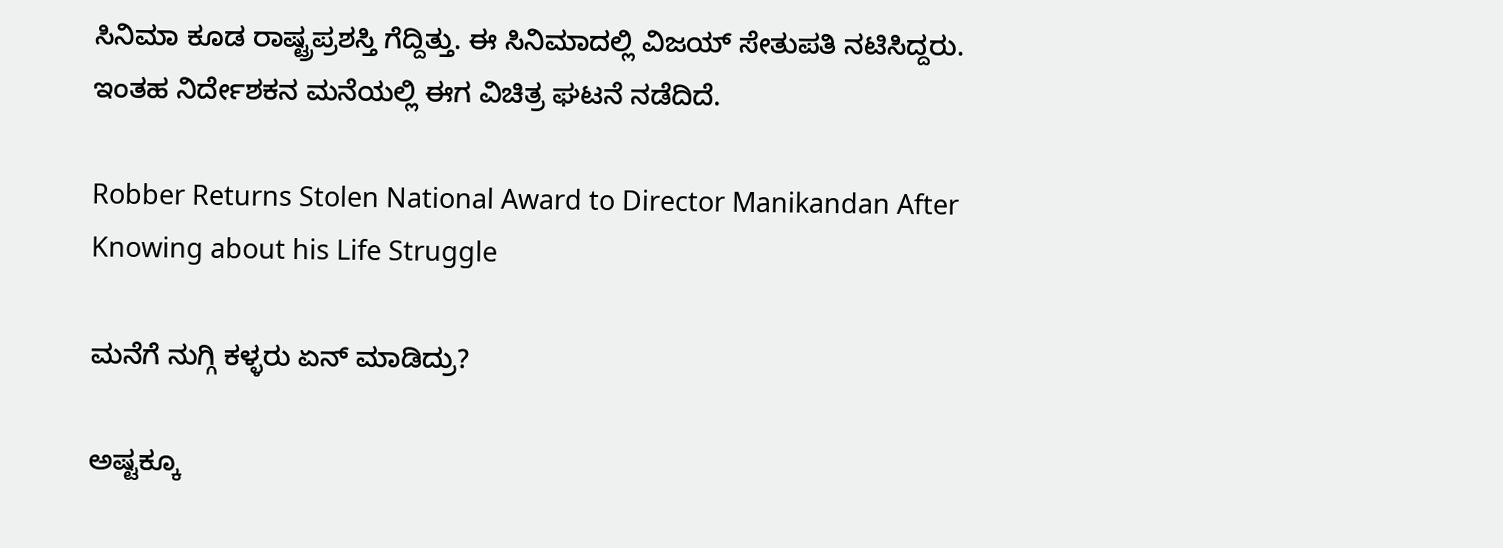ಸಿನಿಮಾ ಕೂಡ ರಾಷ್ಟ್ರಪ್ರಶಸ್ತಿ ಗೆದ್ದಿತ್ತು. ಈ ಸಿನಿಮಾದಲ್ಲಿ ವಿಜಯ್ ಸೇತುಪತಿ ನಟಿಸಿದ್ದರು. ಇಂತಹ ನಿರ್ದೇಶಕನ ಮನೆಯಲ್ಲಿ ಈಗ ವಿಚಿತ್ರ ಘಟನೆ ನಡೆದಿದೆ.

Robber Returns Stolen National Award to Director Manikandan After Knowing about his Life Struggle

ಮನೆಗೆ ನುಗ್ಗಿ ಕಳ್ಳರು ಏನ್ ಮಾಡಿದ್ರು?

ಅಷ್ಟಕ್ಕೂ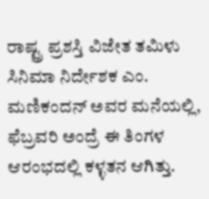ರಾಷ್ಟ್ರ ಪ್ರಶಸ್ತಿ ವಿಜೇತ ತಮಿಳು ಸಿನಿಮಾ ನಿರ್ದೇಶಕ ಎಂ. ಮಣಿಕಂದನ್ ಅವರ ಮನೆಯಲ್ಲಿ, ಫೆಬ್ರವರಿ ಅಂದ್ರೆ ಈ ತಿಂಗಳ ಆರಂಭದಲ್ಲಿ ಕಳ್ಳತನ ಆಗಿತ್ತು.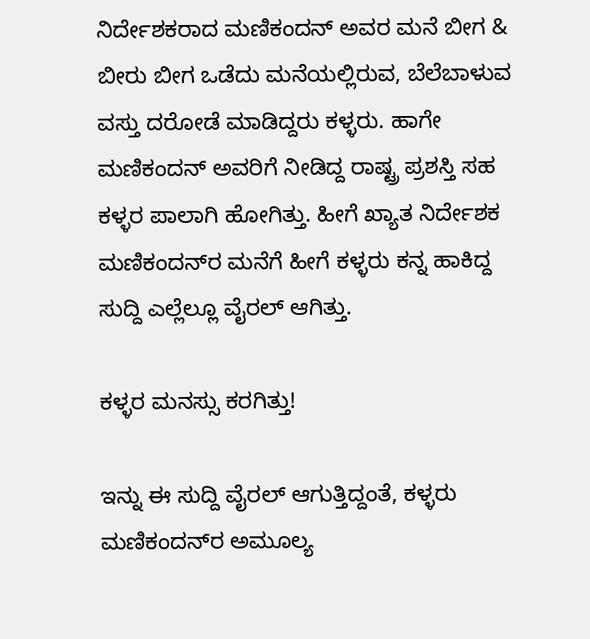ನಿರ್ದೇಶಕರಾದ ಮಣಿಕಂದನ್ ಅವರ ಮನೆ ಬೀಗ & ಬೀರು ಬೀಗ ಒಡೆದು ಮನೆಯಲ್ಲಿರುವ, ಬೆಲೆಬಾಳುವ ವಸ್ತು ದರೋಡೆ ಮಾಡಿದ್ದರು ಕಳ್ಳರು. ಹಾಗೇ ಮಣಿಕಂದನ್ ಅವರಿಗೆ ನೀಡಿದ್ದ ರಾಷ್ಟ್ರ ಪ್ರಶಸ್ತಿ ಸಹ ಕಳ್ಳರ ಪಾಲಾಗಿ ಹೋಗಿತ್ತು. ಹೀಗೆ ಖ್ಯಾತ ನಿರ್ದೇಶಕ ಮಣಿಕಂದನ್‌ರ ಮನೆಗೆ ಹೀಗೆ ಕಳ್ಳರು ಕನ್ನ ಹಾಕಿದ್ದ ಸುದ್ದಿ ಎಲ್ಲೆಲ್ಲೂ ವೈರಲ್ ಆಗಿತ್ತು.

ಕಳ್ಳರ ಮನಸ್ಸು ಕರಗಿತ್ತು!

ಇನ್ನು ಈ ಸುದ್ದಿ ವೈರಲ್ ಆಗುತ್ತಿದ್ದಂತೆ, ಕಳ್ಳರು ಮಣಿಕಂದನ್‌ರ ಅಮೂಲ್ಯ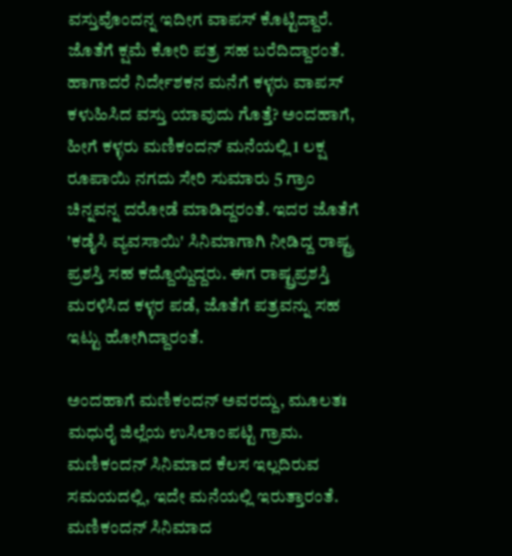ವಸ್ತುವೊಂದನ್ನ ಇದೀಗ ವಾಪಸ್ ಕೊಟ್ಟಿದ್ದಾರೆ. ಜೊತೆಗೆ ಕ್ಷಮೆ ಕೋರಿ ಪತ್ರ ಸಹ ಬರೆದಿದ್ದಾರಂತೆ. ಹಾಗಾದರೆ ನಿರ್ದೇಶಕನ ಮನೆಗೆ ಕಳ್ಳರು ವಾಪಸ್ ಕಳುಹಿಸಿದ ವಸ್ತು ಯಾವುದು ಗೊತ್ತೆ? ಅಂದಹಾಗೆ, ಹೀಗೆ ಕಳ್ಳರು ಮಣಿಕಂದನ್‌ ಮನೆಯಲ್ಲಿ 1 ಲಕ್ಷ ರೂಪಾಯಿ ನಗದು ಸೇರಿ ಸುಮಾರು 5 ಗ್ರಾಂ ಚಿನ್ನವನ್ನ ದರೋಡೆ ಮಾಡಿದ್ದರಂತೆ. ಇದರ ಜೊತೆಗೆ 'ಕಡೈಸಿ ವ್ಯವಸಾಯಿ' ಸಿನಿಮಾಗಾಗಿ ನೀಡಿದ್ದ ರಾಷ್ಟ್ರ ಪ್ರಶಸ್ತಿ ಸಹ ಕದ್ದೊಯ್ದಿದ್ದರು. ಈಗ ರಾಷ್ಟ್ರಪ್ರಶಸ್ತಿ ಮರಳಿಸಿದ ಕಳ್ಳರ ಪಡೆ, ಜೊತೆಗೆ ಪತ್ರವನ್ನು ಸಹ ಇಟ್ಟು ಹೋಗಿದ್ದಾರಂತೆ.

ಅಂದಹಾಗೆ ಮಣಿಕಂದನ್ ಅವರದ್ದು, ಮೂಲತಃ ಮಧುರೈ ಜಿಲ್ಲೆಯ ಉಸಿಲಾಂಪಟ್ಟಿ ಗ್ರಾಮ. ಮಣಿಕಂದನ್ ಸಿನಿಮಾದ ಕೆಲಸ ಇಲ್ಲದಿರುವ ಸಮಯದಲ್ಲಿ, ಇದೇ ಮನೆಯಲ್ಲಿ ಇರುತ್ತಾರಂತೆ. ಮಣಿಕಂದನ್ ಸಿನಿಮಾದ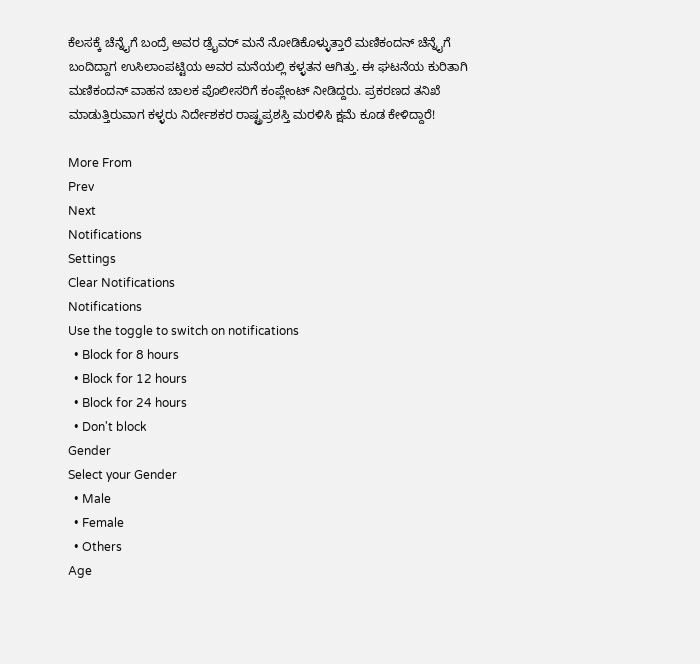ಕೆಲಸಕ್ಕೆ ಚೆನ್ನೈಗೆ ಬಂದ್ರೆ ಅವರ ಡ್ರೈವರ್ ಮನೆ ನೋಡಿಕೊಳ್ಳುತ್ತಾರೆ ಮಣಿಕಂದನ್ ಚೆನ್ನೈಗೆ ಬಂದಿದ್ದಾಗ ಉಸಿಲಾಂಪಟ್ಟಿಯ ಅವರ ಮನೆಯಲ್ಲಿ ಕಳ್ಳತನ ಆಗಿತ್ತು. ಈ ಘಟನೆಯ ಕುರಿತಾಗಿ ಮಣಿಕಂದನ್ ವಾಹನ ಚಾಲಕ ಪೊಲೀಸರಿಗೆ ಕಂಪ್ಲೇಂಟ್ ನೀಡಿದ್ದರು. ಪ್ರಕರಣದ ತನಿಖೆ ಮಾಡುತ್ತಿರುವಾಗ ಕಳ್ಳರು ನಿರ್ದೇಶಕರ ರಾಷ್ಟ್ರಪ್ರಶಸ್ತಿ ಮರಳಿಸಿ ಕ್ಷಮೆ ಕೂಡ ಕೇಳಿದ್ದಾರೆ!

More From
Prev
Next
Notifications
Settings
Clear Notifications
Notifications
Use the toggle to switch on notifications
  • Block for 8 hours
  • Block for 12 hours
  • Block for 24 hours
  • Don't block
Gender
Select your Gender
  • Male
  • Female
  • Others
Age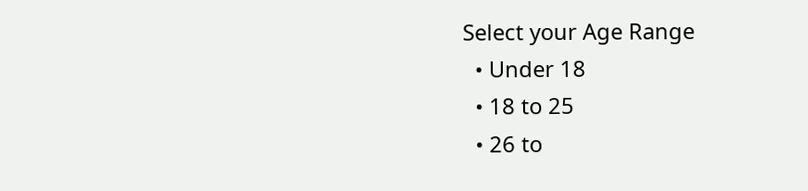Select your Age Range
  • Under 18
  • 18 to 25
  • 26 to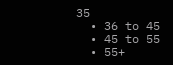35
  • 36 to 45
  • 45 to 55
  • 55+